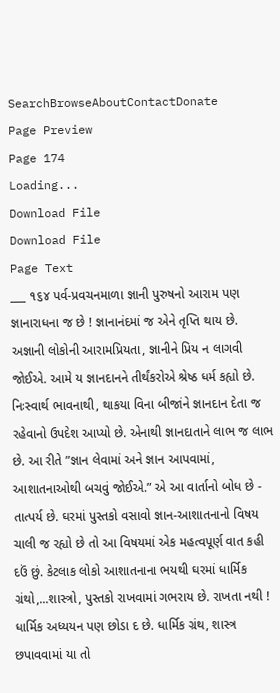SearchBrowseAboutContactDonate
Page Preview
Page 174
Loading...
Download File
Download File
Page Text
___ ૧૬૪ પર્વ-પ્રવચનમાળા જ્ઞાની પુરુષનો આરામ પણ જ્ઞાનારાધના જ છે ! જ્ઞાનાનંદમાં જ એને તૃપ્તિ થાય છે. અજ્ઞાની લોકોની આરામપ્રિયતા, જ્ઞાનીને પ્રિય ન લાગવી જોઈએ. આમે ય જ્ઞાનદાનને તીર્થંકરોએ શ્રેષ્ઠ ધર્મ કહ્યો છે. નિઃસ્વાર્થ ભાવનાથી, થાકયા વિના બીજાંને જ્ઞાનદાન દેતા જ રહેવાનો ઉપદેશ આપ્યો છે. એનાથી જ્ઞાનદાતાને લાભ જ લાભ છે. આ રીતે ”જ્ઞાન લેવામાં અને જ્ઞાન આપવામાં, આશાતનાઓથી બચવું જોઈએ.” એ આ વાર્તાનો બોધ છે - તાત્પર્ય છે. ઘરમાં પુસ્તકો વસાવો જ્ઞાન-આશાતનાનો વિષય ચાલી જ રહ્યો છે તો આ વિષયમાં એક મહત્વપૂર્ણ વાત કહી દઉં છું. કેટલાક લોકો આશાતનાના ભયથી ઘરમાં ધાર્મિક ગ્રંથો,...શાસ્ત્રો, પુસ્તકો રાખવામાં ગભરાય છે. રાખતા નથી ! ધાર્મિક અધ્યયન પણ છોડા દ છે. ધાર્મિક ગ્રંથ, શાસ્ત્ર છપાવવામાં યા તો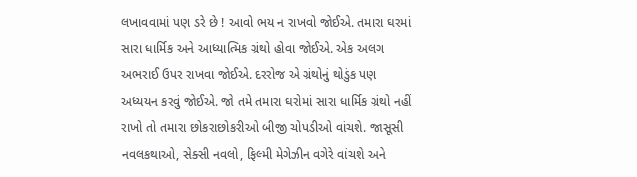લખાવવામાં પણ ડરે છે ! આવો ભય ન રાખવો જોઈએ. તમારા ઘરમાં સારા ધાર્મિક અને આધ્યાત્મિક ગ્રંથો હોવા જોઈએ. એક અલગ અભરાઈ ઉપર રાખવા જોઈએ. દરરોજ એ ગ્રંથોનું થોડુંક પણ અધ્યયન કરવું જોઈએ. જો તમે તમારા ઘરોમાં સારા ધાર્મિક ગ્રંથો નહીં રાખો તો તમારા છોકરાછોકરીઓ બીજી ચોપડીઓ વાંચશે. જાસૂસી નવલકથાઓ, સેક્સી નવલો, ફિલ્મી મેગેઝીન વગેરે વાંચશે અને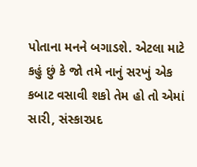પોતાના મનને બગાડશે. એટલા માટે કહું છું કે જો તમે નાનું સરખું એક કબાટ વસાવી શકો તેમ હો તો એમાં સારી, સંસ્કારપ્રદ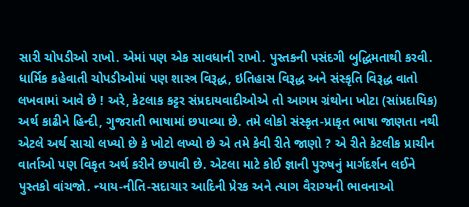સારી ચોપડીઓ રાખો. એમાં પણ એક સાવધાની રાખો. પુસ્તકની પસંદગી બુદ્ધિમતાથી કરવી. ધાર્મિક કહેવાતી ચોપડીઓમાં પણ શાસ્ત્ર વિરૂદ્ધ, ઇતિહાસ વિરૂદ્ધ અને સંસ્કૃતિ વિરૂદ્ધ વાતો લખવામાં આવે છે ! અરે, કેટલાક કટ્ટર સંપ્રદાયવાદીઓએ તો આગમ ગ્રંથોના ખોટા (સાંપ્રદાયિક) અર્થ કાઢીને હિન્દી, ગુજરાતી ભાષામાં છપાવ્યા છે. તમે લોકો સંસ્કૃત-પ્રાકૃત ભાષા જાણતા નથી એટલે અર્થ સાચો લખ્યો છે કે ખોટો લખ્યો છે એ તમે કેવી રીતે જાણો ? એ રીતે કેટલીક પ્રાચીન વાર્તાઓ પણ વિકૃત અર્થ કરીને છપાવી છે. એટલા માટે કોઈ જ્ઞાની પુરુષનું માર્ગદર્શન લઈને પુસ્તકો વાંચજો. ન્યાય-નીતિ-સદાચાર આદિની પ્રેરક અને ત્યાગ વૈરાગ્યની ભાવનાઓ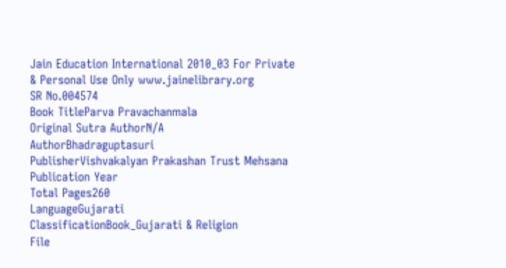Jain Education International 2010_03 For Private & Personal Use Only www.jainelibrary.org
SR No.004574
Book TitleParva Pravachanmala
Original Sutra AuthorN/A
AuthorBhadraguptasuri
PublisherVishvakalyan Prakashan Trust Mehsana
Publication Year
Total Pages260
LanguageGujarati
ClassificationBook_Gujarati & Religion
File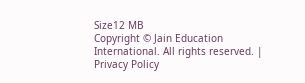Size12 MB
Copyright © Jain Education International. All rights reserved. | Privacy Policy